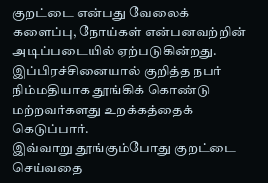குறட்டை என்பது வேலைக் களைப்பு, நோய்கள் என்பனவற்றின் அடிப்படையில் ஏற்படுகின்றது. இப்பிரச்சினையால் குறித்த நபர் நிம்மதியாக தூங்கிக் கொண்டு மற்றவர்களது உறக்கத்தைக் கெடுப்பார்.
இவ்வாறு தூங்கும்போது குறட்டை செய்வதை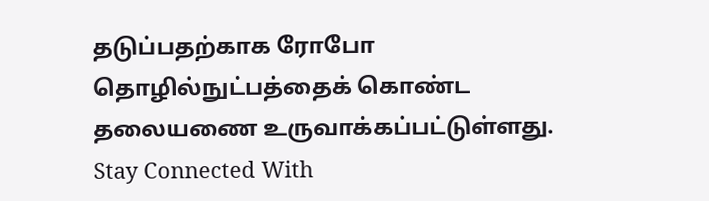தடுப்பதற்காக ரோபோ தொழில்நுட்பத்தைக் கொண்ட தலையணை உருவாக்கப்பட்டுள்ளது.
Stay Connected With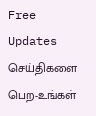Free Updates
செய்திகளை பெற-உங்கள்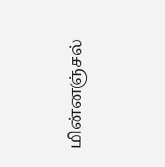மின்னஞ்சல்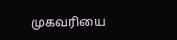முகவரியை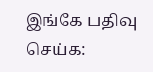இங்கே பதிவு செய்க: